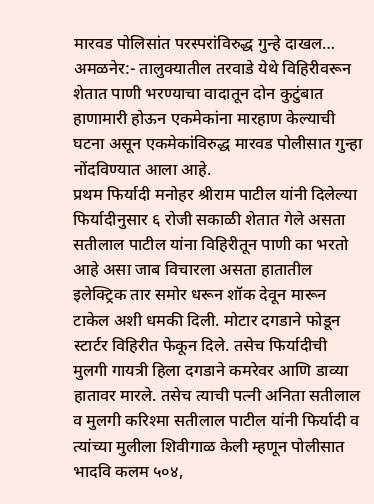मारवड पोलिसांत परस्परांविरुद्ध गुन्हे दाखल…
अमळनेर:- तालुक्यातील तरवाडे येथे विहिरीवरून शेतात पाणी भरण्याचा वादातून दोन कुटुंबात हाणामारी होऊन एकमेकांना मारहाण केल्याची घटना असून एकमेकांविरुद्ध मारवड पोलीसात गुन्हा नोंदविण्यात आला आहे.
प्रथम फिर्यादी मनोहर श्रीराम पाटील यांनी दिलेल्या फिर्यादीनुसार ६ रोजी सकाळी शेतात गेले असता सतीलाल पाटील यांना विहिरीतून पाणी का भरतो आहे असा जाब विचारला असता हातातील इलेक्ट्रिक तार समोर धरून शॉक देवून मारून टाकेल अशी धमकी दिली. मोटार दगडाने फोडून स्टार्टर विहिरीत फेकून दिले. तसेच फिर्यादीची मुलगी गायत्री हिला दगडाने कमरेवर आणि डाव्या हातावर मारले. तसेच त्याची पत्नी अनिता सतीलाल व मुलगी करिश्मा सतीलाल पाटील यांनी फिर्यादी व त्यांच्या मुलीला शिवीगाळ केली म्हणून पोलीसात भादवि कलम ५०४,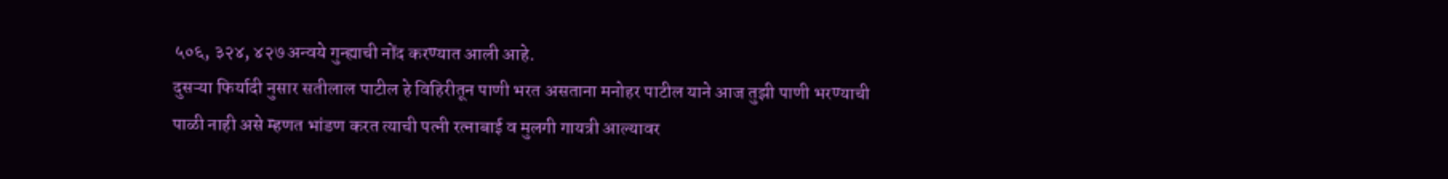५०६, ३२४, ४२७ अन्वये गुन्ह्याची नोंद करण्यात आली आहे.
दुसऱ्या फिर्यादी नुसार सतीलाल पाटील हे विहिरीतून पाणी भरत असताना मनोहर पाटील याने आज तुझी पाणी भरण्याची पाळी नाही असे म्हणत भांडण करत त्याची पत्नी रत्नाबाई व मुलगी गायत्री आल्यावर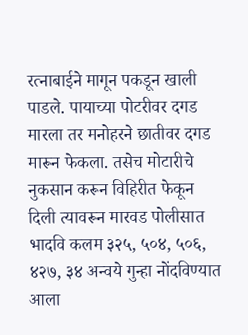रत्नाबाईने मागून पकडून खाली पाडले. पायाच्या पोटरीवर दगड मारला तर मनोहरने छातीवर दगड मारून फेकला. तसेच मोटारीचे नुकसान करून विहिरीत फेकून दिली त्यावरून मारवड पोलीसात भादवि कलम ३२५, ५०४, ५०६, ४२७, ३४ अन्वये गुन्हा नोंदविण्यात आला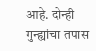आहे. दोन्ही गुन्ह्यांचा तपास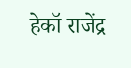हेकॉ राजेंद्र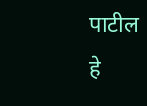पाटील हे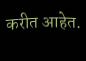करीत आहेत.